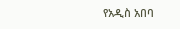የአዲስ አበባ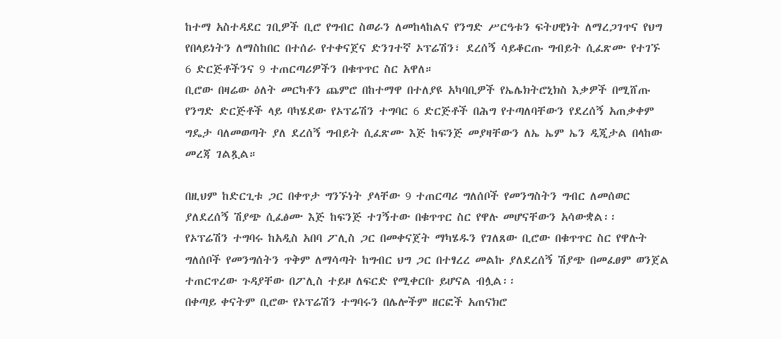ከተማ አስተዳደር ገቢዎች ቢሮ የግብር ስወራን ለመከላከልና የንግድ ሥርዓቱን ፍትሀዊነት ለማረጋገጥና የህግ የበላይነትን ለማስከበር በተሰራ የተቀናጀና ድንገተኛ ኦፕሬሽን፣ ደረሰኝ ሳይቆርጡ ግብይት ሲፈጽሙ የተገኙ 6 ድርጅቶችንና 9 ተጠርጣሪዎችን በቁጥጥር ስር አዋለ።
ቢሮው በዛሬው ዕለት መርካቶን ጨምሮ በከተማዋ በተለያዩ አካባቢዎች የኤሌክትሮኒክስ እቃዎች በሚሸጡ የንግድ ድርጅቶች ላይ ባካሄደው የኦፕሬሽን ተግባር 6 ድርጅቶች በሕግ የተጣለባቸውን የደረሰኝ አጠቃቀም ግዴታ ባለመወጣት ያለ ደረሰኝ ግብይት ሲፈጽሙ እጅ ከፍንጅ መያዛቸውን ለኤ ኤም ኤን ዲጂታል በላከው መረጃ ገልጿል።

በዚህም ከድርጊቱ ጋር በቀጥታ ግንኙነት ያላቸው 9 ተጠርጣሪ ግለሰቦች የመንግስትን ግብር ለመሰወር ያለደረሰኝ ሽያጭ ሲፈፅሙ እጅ ከፍንጅ ተገኝተው በቁጥጥር ስር የዋሉ መሆናቸውን አሳውቋል፡፡
የኦፕሬሽን ተግባሩ ከአዲስ አበባ ፖሊስ ጋር በመቀናጀት ማካሄዱን የገለጸው ቢሮው በቁጥጥር ስር የዋሉት ግለሰቦች የመንግሰትን ጥቅም ለማሳጣት ከግብር ህግ ጋር በተፃረረ መልኩ ያለደረሰኝ ሽያጭ በመፈፀም ወንጀል ተጠርጥረው ጉዳያቸው በፖሊስ ተይዞ ለፍርድ የሚቀርቡ ይሆናል ብሏል፡፡
በቀጣይ ቀናትም ቢሮው የኦፕሬሽን ተግባሩን በሌሎችም ዘርፎች አጠናክሮ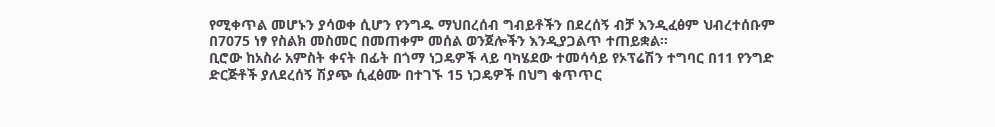የሚቀጥል መሆኑን ያሳወቀ ሲሆን የንግዱ ማህበረሰብ ግብይቶችን በደረሰኝ ብቻ እንዲፈፅም ህብረተሰቡም በ7075 ነፃ የስልክ መስመር በመጠቀም መሰል ወንጀሎችን እንዲያጋልጥ ተጠይቋል፡፡
ቢሮው ከአስራ አምስት ቀናት በፊት በጎማ ነጋዴዎች ላይ ባካሄደው ተመሳሳይ የኦፕሬሽን ተግባር በ11 የንግድ ድርጅቶች ያለደረሰኝ ሽያጭ ሲፈፅሙ በተገኙ 15 ነጋዴዎች በህግ ቁጥጥር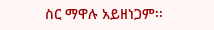ስር ማዋሉ አይዘነጋም፡፡